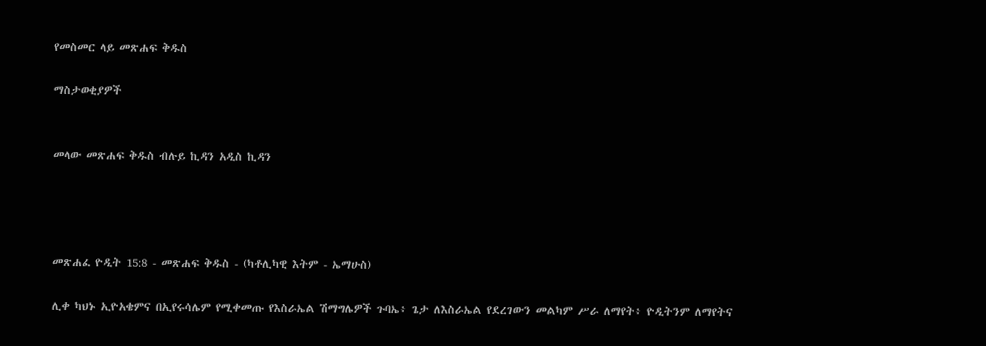የመስመር ላይ መጽሐፍ ቅዱስ

ማስታወቂያዎች


መላው መጽሐፍ ቅዱስ ብሉይ ኪዳን አዲስ ኪዳን




መጽሐፈ ዮዲት 15:8 - መጽሐፍ ቅዱስ - (ካቶሊካዊ እትም - ኤማሁስ)

ሊቀ ካህኑ ኢዮአቄምና በኢየሩሳሌም የሚቀመጡ የእስራኤል ሽማግሌዎች ጉባኤ፥ ጌታ ለእስራኤል የደረገውን መልካም ሥራ ለማየት፥ ዮዲትንም ለማየትና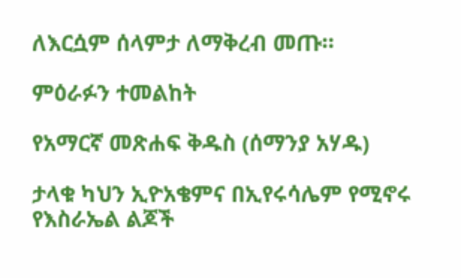ለእርሷም ሰላምታ ለማቅረብ መጡ።

ምዕራፉን ተመልከት

የአማርኛ መጽሐፍ ቅዱስ (ሰማንያ አሃዱ)

ታላቁ ካህን ኢዮአቄምና በኢየሩሳሌም የሚኖሩ የእስራኤል ልጆች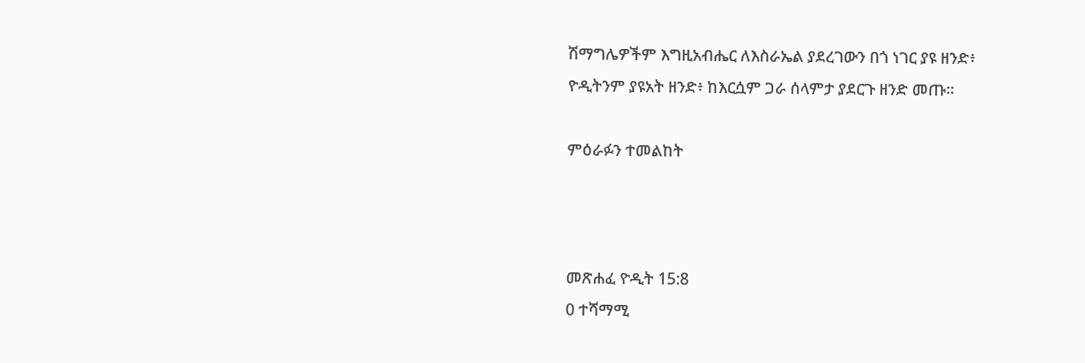ሽማግሌዎችም እግዚአብሔር ለእስራኤል ያደረገውን በጎ ነገር ያዩ ዘንድ፥ ዮዲትንም ያዩአት ዘንድ፥ ከእርሷም ጋራ ሰላምታ ያደርጉ ዘንድ መጡ።

ምዕራፉን ተመልከት



መጽሐፈ ዮዲት 15:8
0 ተሻማሚ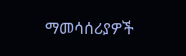ማመሳሰሪያዎች